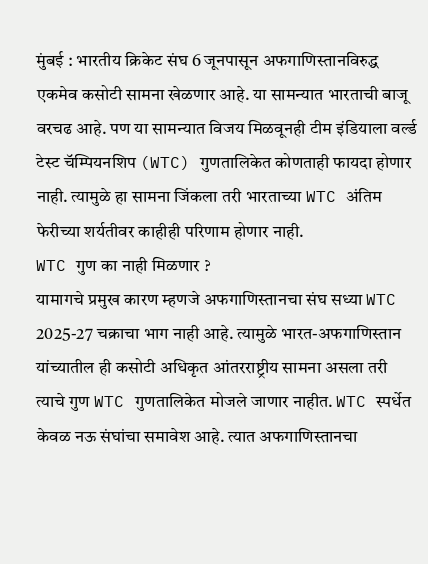मुंबई : भारतीय क्रिकेट संघ 6 जूनपासून अफगाणिस्तानविरुद्ध एकमेव कसोटी सामना खेळणार आहे. या सामन्यात भारताची बाजू वरचढ आहे. पण या सामन्यात विजय मिळवूनही टीम इंडियाला वर्ल्ड टेस्ट चॅम्पियनशिप (WTC) गुणतालिकेत कोणताही फायदा होणार नाही. त्यामुळे हा सामना जिंकला तरी भारताच्या WTC अंतिम फेरीच्या शर्यतीवर काहीही परिणाम होणार नाही.
WTC गुण का नाही मिळणार ?
यामागचे प्रमुख कारण म्हणजे अफगाणिस्तानचा संघ सध्या WTC 2025-27 चक्राचा भाग नाही आहे. त्यामुळे भारत-अफगाणिस्तान यांच्यातील ही कसोटी अधिकृत आंतरराष्ट्रीय सामना असला तरी त्याचे गुण WTC गुणतालिकेत मोजले जाणार नाहीत. WTC स्पर्धेत केवळ नऊ संघांचा समावेश आहे. त्यात अफगाणिस्तानचा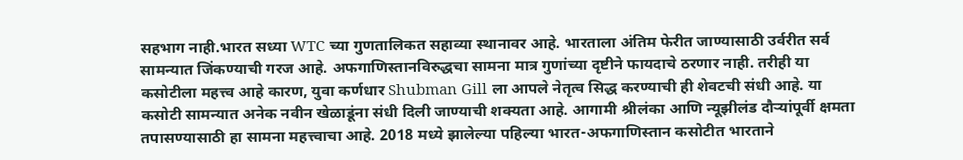सहभाग नाही.भारत सध्या WTC च्या गुणतालिकत सहाव्या स्थानावर आहे. भारताला अंतिम फेरीत जाण्यासाठी उर्वरीत सर्व सामन्यात जिंकण्याची गरज आहे. अफगाणिस्तानविरुद्धचा सामना मात्र गुणांच्या दृष्टीने फायदाचे ठरणार नाही. तरीही या कसोटीला महत्त्व आहे कारण, युवा कर्णधार Shubman Gill ला आपले नेतृत्व सिद्ध करण्याची ही शेवटची संधी आहे. या कसोटी सामन्यात अनेक नवीन खेळाडूंना संधी दिली जाण्याची शक्यता आहे. आगामी श्रीलंका आणि न्यूझीलंड दौऱ्यांपूर्वी क्षमता तपासण्यासाठी हा सामना महत्त्वाचा आहे. 2018 मध्ये झालेल्या पहिल्या भारत-अफगाणिस्तान कसोटीत भारताने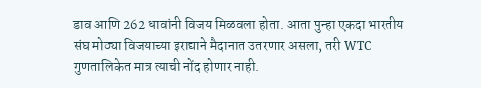डाव आणि 262 धावांनी विजय मिळवला होता. आता पुन्हा एकदा भारतीय संघ मोठ्या विजयाच्या इराद्याने मैदानात उतरणार असला, तरी WTC गुणतालिकेत मात्र त्याची नोंद होणार नाही.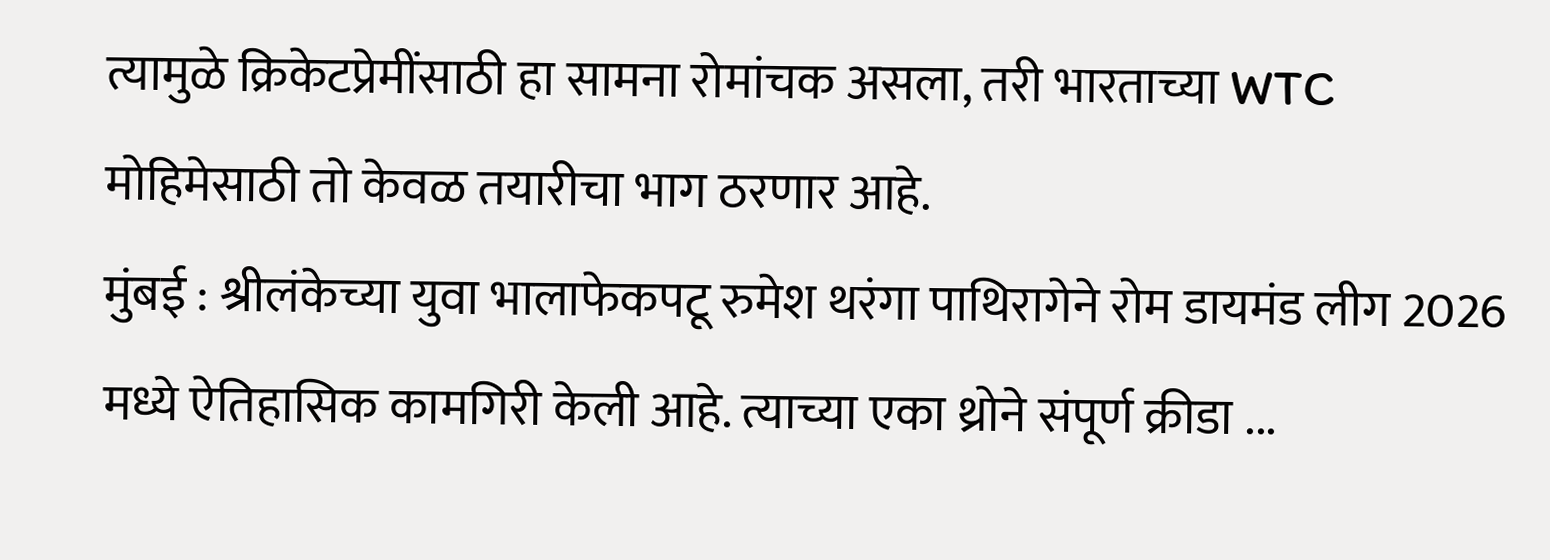त्यामुळे क्रिकेटप्रेमींसाठी हा सामना रोमांचक असला, तरी भारताच्या WTC मोहिमेसाठी तो केवळ तयारीचा भाग ठरणार आहे.
मुंबई : श्रीलंकेच्या युवा भालाफेकपटू रुमेश थरंगा पाथिरागेने रोम डायमंड लीग 2026 मध्ये ऐतिहासिक कामगिरी केली आहे. त्याच्या एका थ्रोने संपूर्ण क्रीडा ...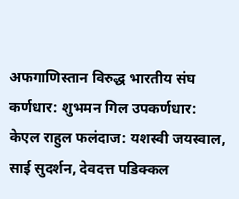अफगाणिस्तान विरुद्ध भारतीय संघ
कर्णधार: शुभमन गिल उपकर्णधार: केएल राहुल फलंदाज: यशस्वी जयस्वाल, साई सुदर्शन, देवदत्त पडिक्कल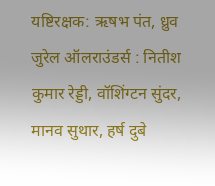यष्टिरक्षक: ऋषभ पंत, ध्रुव जुरेल ऑलराउंडर्स : नितीश कुमार रेड्डी, वॉशिंग्टन सुंदर, मानव सुथार, हर्ष दुबे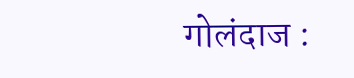गोलंदाज :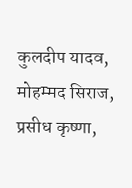कुलदीप यादव, मोहम्मद सिराज, प्रसीध कृष्णा,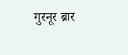गुरनूर ब्रार